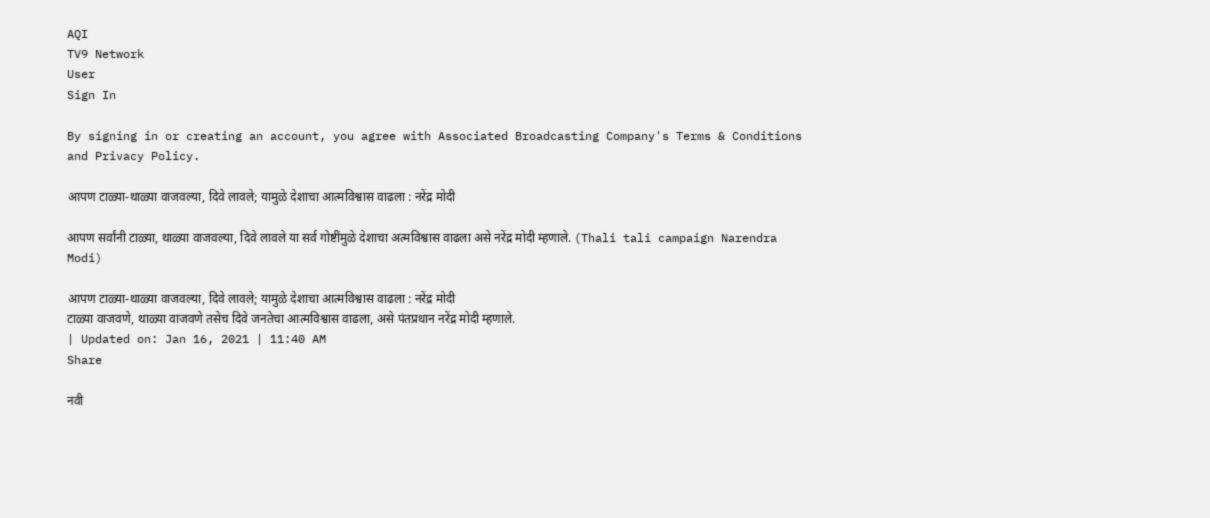AQI
TV9 Network
User
Sign In

By signing in or creating an account, you agree with Associated Broadcasting Company's Terms & Conditions and Privacy Policy.

आपण टाळ्या-थाळ्या वाजवल्या, दिवे लावले; यामुळे देशाचा आत्मविश्वास वाढला : नरेंद्र मोदी

आपण सर्वांनी टाळ्या, थाळ्या वाजवल्या, दिवे लावले या सर्व गोष्टींमुळे देशाचा अत्मविश्वास वाढला असे नरेंद्र मोदी म्हणाले. (Thali tali campaign Narendra Modi)

आपण टाळ्या-थाळ्या वाजवल्या, दिवे लावले; यामुळे देशाचा आत्मविश्वास वाढला : नरेंद्र मोदी
टाळ्या वाजवणे, थाळ्या वाजवणे तसेच दिवे जनतेचा आत्मविश्वास वाढला, असे पंतप्रधान नरेंद्र मोदी म्हणाले.
| Updated on: Jan 16, 2021 | 11:40 AM
Share

नवी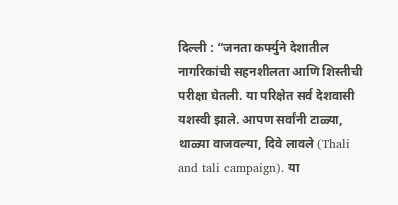दिल्ली : “जनता कर्फ्युने देशातील नागरिकांची सहनशीलता आणि शिस्तीची परीक्षा घेतली. या परिक्षेत सर्व देशवासी यशस्वी झाले. आपण सर्वांनी टाळ्या, थाळ्या वाजवल्या, दिवे लावले (Thali and tali campaign). या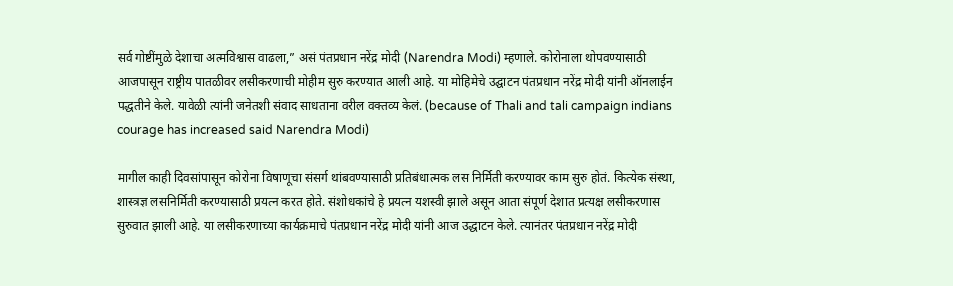सर्व गोष्टींमुळे देशाचा अत्मविश्वास वाढला,” असं पंतप्रधान नरेंद्र मोदी (Narendra Modi) म्हणाले. कोरोनाला थोपवण्यासाठी आजपासून राष्ट्रीय पातळीवर लसीकरणाची मोहीम सुरु करण्यात आली आहे. या मोहिमेचे उद्घाटन पंतप्रधान नरेंद्र मोदी यांनी ऑनलाईन पद्धतीने केले. यावेळी त्यांनी जनेतशी संवाद साधताना वरील वक्तव्य केलं. (because of Thali and tali campaign indians courage has increased said Narendra Modi)

मागील काही दिवसांपासून कोरोना विषाणूचा संसर्ग थांबवण्यासाठी प्रतिबंधात्मक लस निर्मिती करण्यावर काम सुरु होतं. कित्येक संस्था, शास्त्रज्ञ लसनिर्मिती करण्यासाठी प्रयत्न करत होते. संशोधकांचे हे प्रयत्न यशस्वी झाले असून आता संपूर्ण देशात प्रत्यक्ष लसीकरणास सुरुवात झाली आहे. या लसीकरणाच्या कार्यक्रमाचे पंतप्रधान नरेंद्र मोदी यांनी आज उद्धाटन केले. त्यानंतर पंतप्रधान नरेंद्र मोदी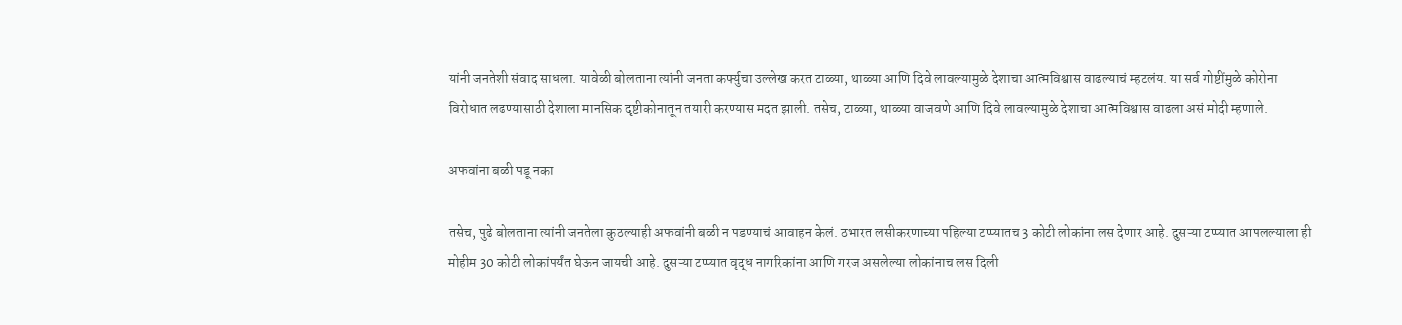यांनी जनतेशी संवाद साधला. यावेळी बोलताना त्यांनी जनता कर्फ्युचा उल्लेख करत टाळ्या, थाळ्या आणि दिवे लावल्यामुळे देशाचा आत्मविश्वास वाढल्याचं म्हटलंय. या सर्व गोष्टींमुळे कोरोना विरोधात लढण्यासाठी देशाला मानसिक दृष्टीकोनातून तयारी करण्यास मदत झाली. तसेच, टाळ्या, थाळ्या वाजवणे आणि दिवे लावल्यामुळे देशाचा आत्मविश्वास वाढला असं मोदी म्हणाले.

अफवांना बळी पडू नका

तसेच, पुढे बोलताना त्यांनी जनतेला कुठल्याही अफवांनी बळी न पडण्याचं आवाहन केलं. ठभारत लसीकरणाच्या पहिल्या टप्प्यातच 3 कोटी लोकांना लस देणार आहे. दुसऱ्या टप्प्यात आपलल्याला ही मोहीम 30 कोटी लोकांपर्यंत घेऊन जायची आहे. दुसऱ्या टप्प्यात वृद्ध नागरिकांना आणि गरज असलेल्या लोकांनाच लस दिली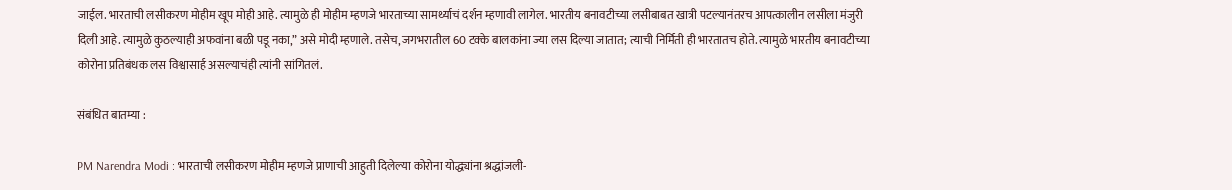जाईल. भारताची लसीकरण मोहीम खूप मोही आहे. त्यामुळे ही मोहीम म्हणजे भारताच्या सामर्थ्याचं दर्शन म्हणावी लागेल. भारतीय बनावटीच्या लसीबाबत खात्री पटल्यानंतरच आपत्कालीन लसीला मंजुरी दिली आहे. त्यामुळे कुठल्याही अफवांना बळी पडू नका,” असे मोदी म्हणाले. तसेच, जगभरातील 60 टक्के बालकांना ज्या लस दिल्या जातात; त्याची निर्मिती ही भारतातच होते. त्यामुळे भारतीय बनावटीच्या कोरोना प्रतिबंधक लस विश्वासार्ह असल्याचंही त्यांनी सांगितलं.

संबंधित बातम्या :

PM Narendra Modi : भारताची लसीकरण मोहीम म्हणजे प्राणाची आहुती दिलेल्या कोरोना योद्ध्यांना श्रद्धांजली-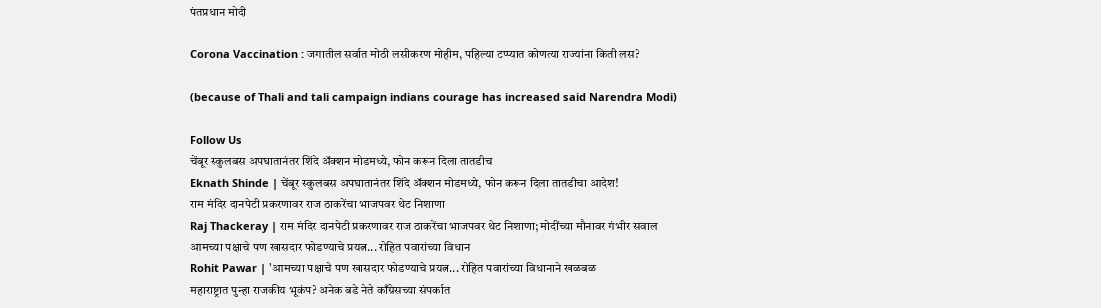पंतप्रधान मोदी

Corona Vaccination : जगातील सर्वात मोठी लसीकरण मोहीम, पहिल्या टप्प्यात कोणत्या राज्यांना किती लस?

(because of Thali and tali campaign indians courage has increased said Narendra Modi)

Follow Us
चेंबूर स्कुलबस अपघातानंतर शिंदे अ‍ॅक्शन मोडमध्ये, फोन करून दिला तातडीच
Eknath Shinde | चेंबूर स्कुलबस अपघातानंतर शिंदे अ‍ॅक्शन मोडमध्ये, फोन करून दिला तातडीचा आदेश!
राम मंदिर दानपेटी प्रकरणावर राज ठाकरेंचा भाजपवर थेट निशाणा
Raj Thackeray | राम मंदिर दानपेटी प्रकरणावर राज ठाकरेंचा भाजपवर थेट निशाणा; मोदींच्या मौनावर गंभीर सवाल
आमच्या पक्षाचे पण खासदार फोडण्याचे प्रयत्न... रोहित पवारांच्या विधान
Rohit Pawar | 'आमच्या पक्षाचे पण खासदार फोडण्याचे प्रयत्न... रोहित पवारांच्या विधानाने खळबळ
महाराष्ट्रात पुन्हा राजकीय भूकंप? अनेक बडे नेते काँग्रेसच्या संपर्कात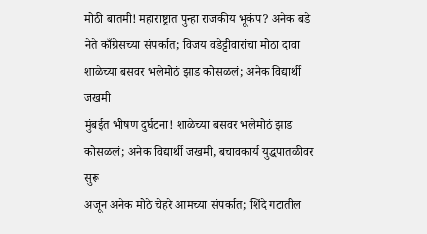मोठी बातमी! महाराष्ट्रात पुन्हा राजकीय भूकंप? अनेक बडे नेते काँग्रेसच्या संपर्कात; विजय वडेट्टीवारांचा मोठा दावा
शाळेच्या बसवर भलेमोठं झाड कोसळलं; अनेक विद्यार्थी जखमी
मुंबईत भीषण दुर्घटना! शाळेच्या बसवर भलेमोठं झाड कोसळलं; अनेक विद्यार्थी जखमी, बचावकार्य युद्धपातळीवर सुरू
अजून अनेक मोठे चेहरे आमच्या संपर्कात; शिंदे गटातील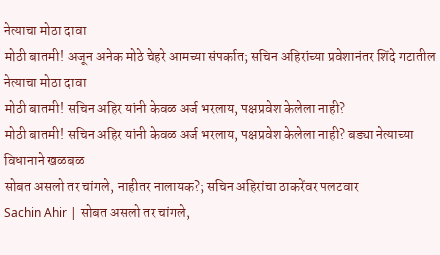नेत्याचा मोठा दावा
मोठी बातमी! अजून अनेक मोठे चेहरे आमच्या संपर्कात; सचिन अहिरांच्या प्रवेशानंतर शिंदे गटातील नेत्याचा मोठा दावा
मोठी बातमी! सचिन अहिर यांनी केवळ अर्ज भरलाय, पक्षप्रवेश केलेला नाही?
मोठी बातमी! सचिन अहिर यांनी केवळ अर्ज भरलाय, पक्षप्रवेश केलेला नाही? बड्या नेत्याच्या विधानाने खळबळ
सोबत असलो तर चांगले, नाहीतर नालायक?; सचिन अहिरांचा ठाकरेंवर पलटवार
Sachin Ahir | सोबत असलो तर चांगले,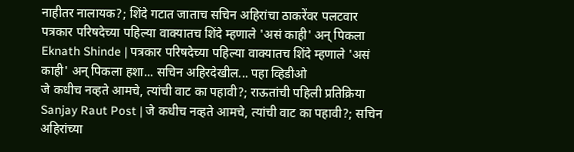नाहीतर नालायक?; शिंदे गटात जाताच सचिन अहिरांचा ठाकरेंवर पलटवार
पत्रकार परिषदेच्या पहिल्या वाक्यातच शिंदे म्हणाले 'असं काही' अन् पिकला
Eknath Shinde | पत्रकार परिषदेच्या पहिल्या वाक्यातच शिंदे म्हणाले 'असं काही' अन् पिकला हशा... सचिन अहिरदेखील... पहा व्हिडीओ
जे कधीच नव्हते आमचे, त्यांची वाट का पहावी?; राऊतांची पहिली प्रतिक्रिया
Sanjay Raut Post | जे कधीच नव्हते आमचे, त्यांची वाट का पहावी?; सचिन अहिरांच्या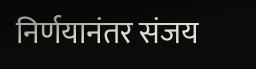निर्णयानंतर संजय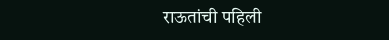राऊतांची पहिली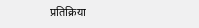प्रतिक्रिया